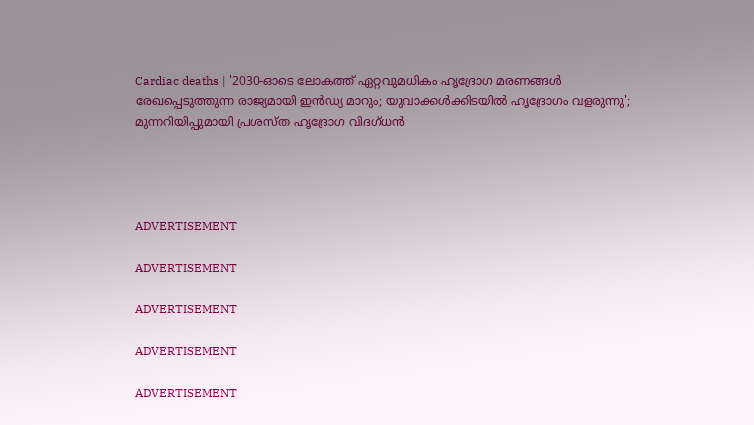Cardiac deaths | '2030-ഓടെ ലോകത്ത് ഏറ്റവുമധികം ഹൃദ്രോഗ മരണങ്ങൾ രേഖപ്പെടുത്തുന്ന രാജ്യമായി ഇൻഡ്യ മാറും; യുവാക്കൾക്കിടയിൽ ഹൃദ്രോഗം വളരുന്നു'; മുന്നറിയിപ്പുമായി പ്രശസ്ത ഹൃദ്രോഗ വിദഗ്ധൻ




ADVERTISEMENT

ADVERTISEMENT

ADVERTISEMENT

ADVERTISEMENT

ADVERTISEMENT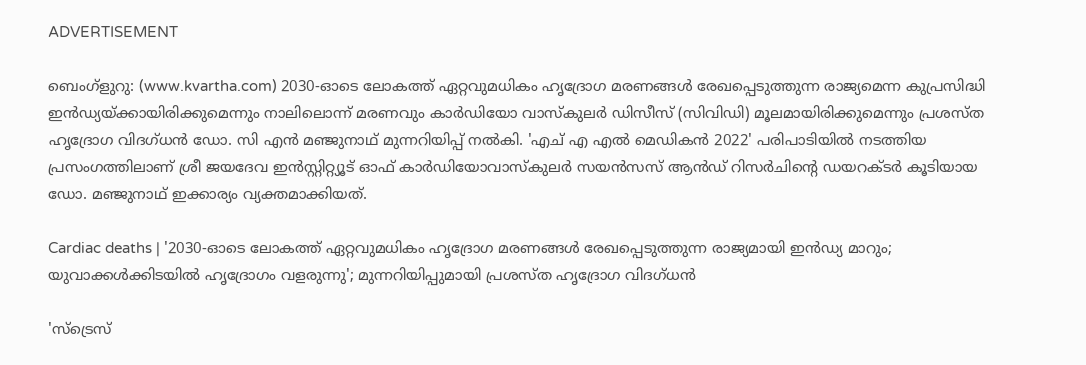ADVERTISEMENT

ബെംഗ്ളുറു: (www.kvartha.com) 2030-ഓടെ ലോകത്ത് ഏറ്റവുമധികം ഹൃദ്രോഗ മരണങ്ങൾ രേഖപ്പെടുത്തുന്ന രാജ്യമെന്ന കുപ്രസിദ്ധി ഇൻഡ്യയ്ക്കായിരിക്കുമെന്നും നാലിലൊന്ന് മരണവും കാർഡിയോ വാസ്കുലർ ഡിസീസ് (സിവിഡി) മൂലമായിരിക്കുമെന്നും പ്രശസ്ത ഹൃദ്രോഗ വിദഗ്ധൻ ഡോ. സി എൻ മഞ്ജുനാഥ് മുന്നറിയിപ്പ് നൽകി. 'എച് എ എൽ മെഡികൻ 2022' പരിപാടിയിൽ നടത്തിയ പ്രസംഗത്തിലാണ് ശ്രീ ജയദേവ ഇൻസ്റ്റിറ്റ്യൂട് ഓഫ് കാർഡിയോവാസ്‌കുലർ സയൻസസ് ആൻഡ് റിസർചിന്റെ ഡയറക്ടർ കൂടിയായ ഡോ. മഞ്ജുനാഥ് ഇക്കാര്യം വ്യക്തമാക്കിയത്.

Cardiac deaths | '2030-ഓടെ ലോകത്ത് ഏറ്റവുമധികം ഹൃദ്രോഗ മരണങ്ങൾ രേഖപ്പെടുത്തുന്ന രാജ്യമായി ഇൻഡ്യ മാറും; യുവാക്കൾക്കിടയിൽ ഹൃദ്രോഗം വളരുന്നു'; മുന്നറിയിപ്പുമായി പ്രശസ്ത ഹൃദ്രോഗ വിദഗ്ധൻ

'സ്ട്രെസ്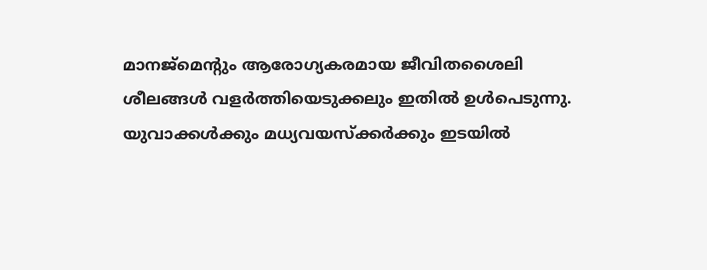മാനജ്മെന്റും ആരോഗ്യകരമായ ജീവിതശൈലി ശീലങ്ങൾ വളർത്തിയെടുക്കലും ഇതിൽ ഉൾപെടുന്നു. യുവാക്കൾക്കും മധ്യവയസ്‌ക്കർക്കും ഇടയിൽ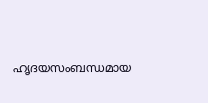ഹൃദയസംബന്ധമായ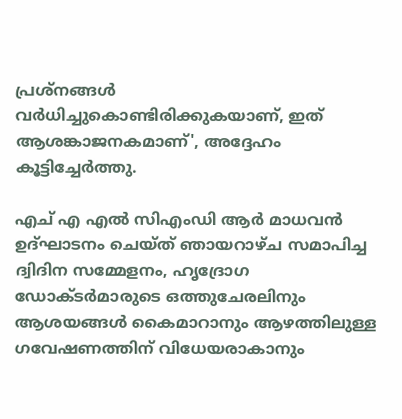പ്രശ്‌നങ്ങൾ വർധിച്ചുകൊണ്ടിരിക്കുകയാണ്, ഇത് ആശങ്കാജനകമാണ്', അദ്ദേഹം കൂട്ടിച്ചേർത്തു.

എച് എ എൽ സിഎംഡി ആർ മാധവൻ ഉദ്ഘാടനം ചെയ്ത് ഞായറാഴ്ച സമാപിച്ച ദ്വിദിന സമ്മേളനം, ഹൃദ്രോഗ ഡോക്ടർമാരുടെ ഒത്തുചേരലിനും ആശയങ്ങൾ കൈമാറാനും ആഴത്തിലുള്ള ഗവേഷണത്തിന് വിധേയരാകാനും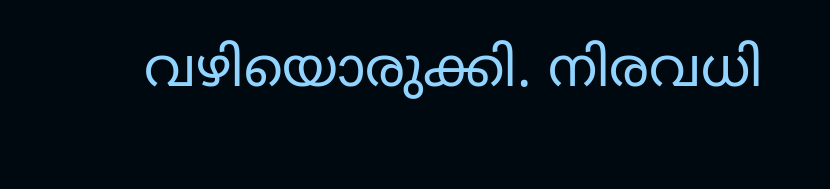വഴിയൊരുക്കി. നിരവധി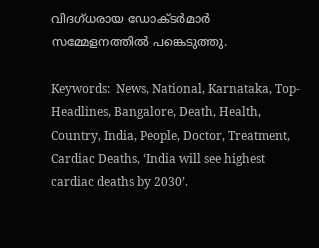വിദഗ്ധരായ ഡോക്ടർമാർ സമ്മേളനത്തിൽ പങ്കെടുത്തു.

Keywords:  News, National, Karnataka, Top-Headlines, Bangalore, Death, Health, Country, India, People, Doctor, Treatment, Cardiac Deaths, ‘India will see highest cardiac deaths by 2030’.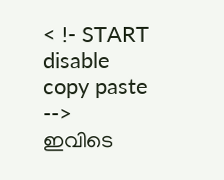< !- START disable copy paste -->
ഇവിടെ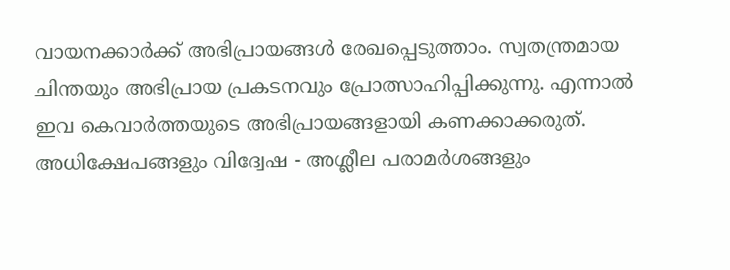വായനക്കാർക്ക് അഭിപ്രായങ്ങൾ രേഖപ്പെടുത്താം. സ്വതന്ത്രമായ ചിന്തയും അഭിപ്രായ പ്രകടനവും പ്രോത്സാഹിപ്പിക്കുന്നു. എന്നാൽ ഇവ കെവാർത്തയുടെ അഭിപ്രായങ്ങളായി കണക്കാക്കരുത്. അധിക്ഷേപങ്ങളും വിദ്വേഷ - അശ്ലീല പരാമർശങ്ങളും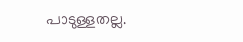പാടുള്ളതല്ല.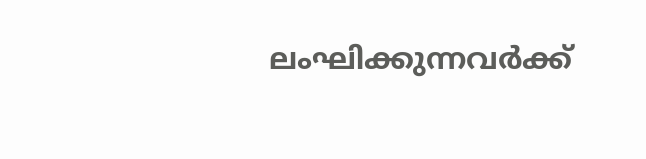ലംഘിക്കുന്നവർക്ക്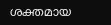ശക്തമായ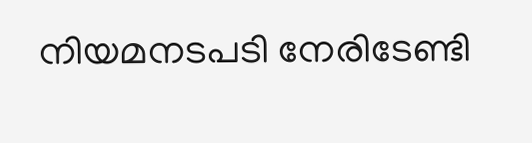നിയമനടപടി നേരിടേണ്ടി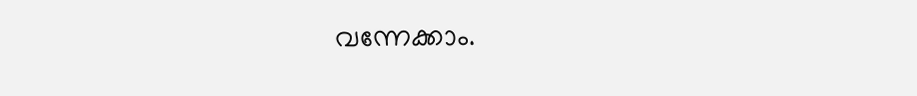വന്നേക്കാം.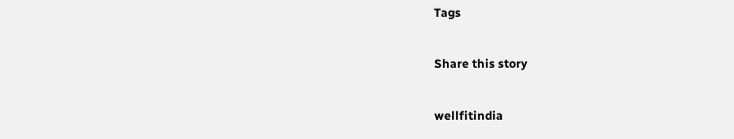Tags

Share this story

wellfitindia